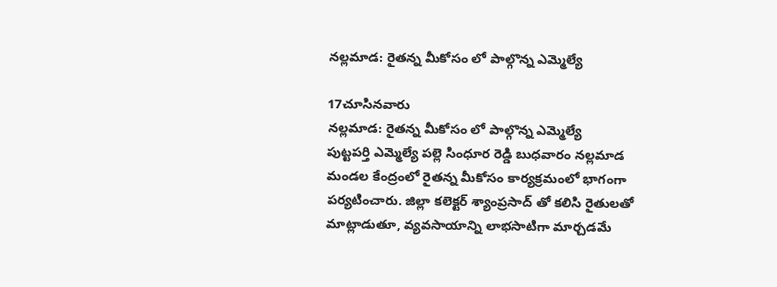నల్లమాడ: రైతన్న మీకోసం లో పాల్గొన్న ఎమ్మెల్యే

17చూసినవారు
నల్లమాడ: రైతన్న మీకోసం లో పాల్గొన్న ఎమ్మెల్యే
పుట్టపర్తి ఎమ్మెల్యే పల్లె సింధూర రెడ్డి బుధవారం నల్లమాడ మండల కేంద్రంలో రైతన్న మీకోసం కార్యక్రమంలో భాగంగా పర్యటించారు. జిల్లా కలెక్టర్ శ్యాంప్రసాద్ తో కలిసి రైతులతో మాట్లాడుతూ, వ్యవసాయాన్ని లాభసాటిగా మార్చడమే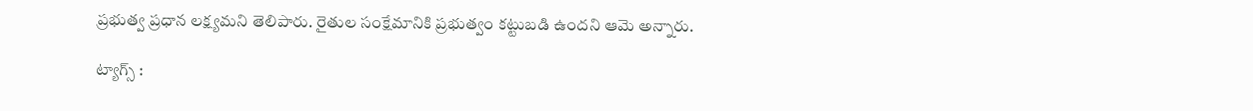ప్రభుత్వ ప్రధాన లక్ష్యమని తెలిపారు. రైతుల సంక్షేమానికి ప్రభుత్వం కట్టుబడి ఉందని ఆమె అన్నారు.

ట్యాగ్స్ :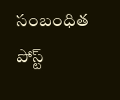సంబంధిత పోస్ట్